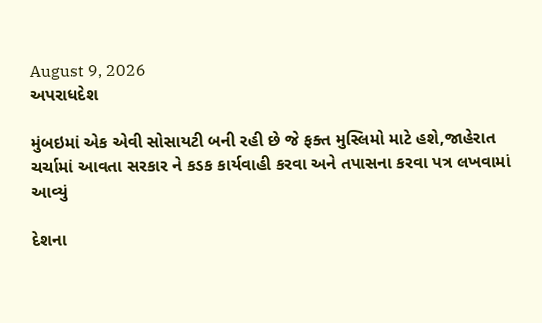August 9, 2026
અપરાધદેશ

મુંબઇમાં એક એવી સોસાયટી બની રહી છે જે ફક્ત મુસ્લિમો માટે હશે,જાહેરાત ચર્ચામાં આવતા સરકાર ને કડક કાર્યવાહી કરવા અને તપાસના કરવા પત્ર લખવામાં આવ્યું

દેશના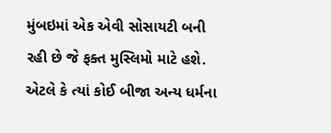મુંબઇમાં એક એવી સોસાયટી બની રહી છે જે ફક્ત મુસ્લિમો માટે હશે. એટલે કે ત્યાં કોઈ બીજા અન્ય ધર્મના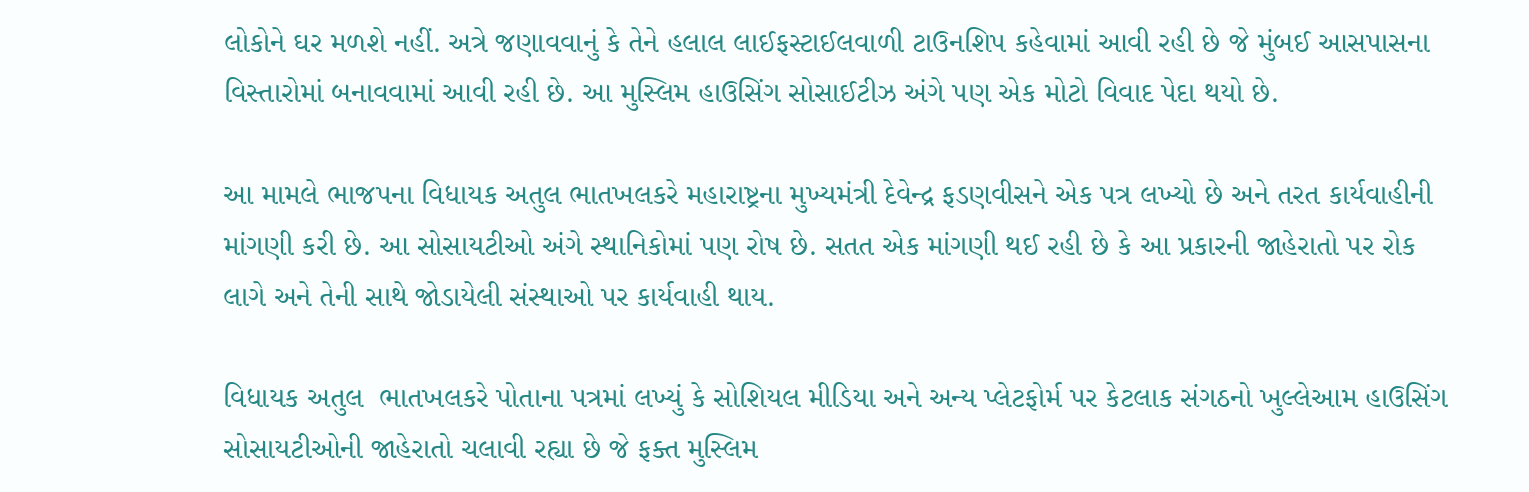લોકોને ઘર મળશે નહીં. અત્રે જણાવવાનું કે તેને હલાલ લાઈફસ્ટાઈલવાળી ટાઉનશિપ કહેવામાં આવી રહી છે જે મુંબઈ આસપાસના વિસ્તારોમાં બનાવવામાં આવી રહી છે. આ મુસ્લિમ હાઉસિંગ સોસાઈટીઝ અંગે પણ એક મોટો વિવાદ પેદા થયો છે.

આ મામલે ભાજપના વિધાયક અતુલ ભાતખલકરે મહારાષ્ટ્રના મુખ્યમંત્રી દેવેન્દ્ર ફડણવીસને એક પત્ર લખ્યો છે અને તરત કાર્યવાહીની માંગણી કરી છે. આ સોસાયટીઓ અંગે સ્થાનિકોમાં પણ રોષ છે. સતત એક માંગણી થઈ રહી છે કે આ પ્રકારની જાહેરાતો પર રોક લાગે અને તેની સાથે જોડાયેલી સંસ્થાઓ પર કાર્યવાહી થાય.

વિધાયક અતુલ  ભાતખલકરે પોતાના પત્રમાં લખ્યું કે સોશિયલ મીડિયા અને અન્ય પ્લેટફોર્મ પર કેટલાક સંગઠનો ખુલ્લેઆમ હાઉસિંગ સોસાયટીઓની જાહેરાતો ચલાવી રહ્યા છે જે ફક્ત મુસ્લિમ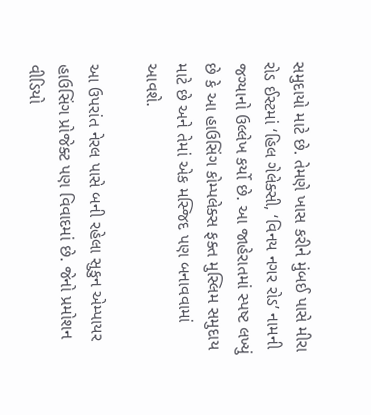સમુદાયો માટે છે. તેમણે ખાસ કરીને મુંબઈ પાસે મીરા રોડ ઈસ્ટમાં ‘હિલ ગેલેક્સી, ‘વિનય નગર રોડ’ નામની જગ્યાનો ઉલ્લેખ કર્યો છે. આ જાહેરાતમાં સ્પષ્ટ લખ્યું છે કે આ હાઉસિંગ કોમ્પલેક્સ ફક્ત મુસ્લિમ સમુદાય માટે છે અને તેમાં એક મસ્જિદ પણ બનાવવામાં આવશે.

આ ઉપરાંત નેરલ પાસે બની રહેલા સુકુન એમ્પાયર હાઉસિંગ પ્રોજેક્ટ પણ વિવાદમાં છે. જેનો પ્રમોશન વીડિયો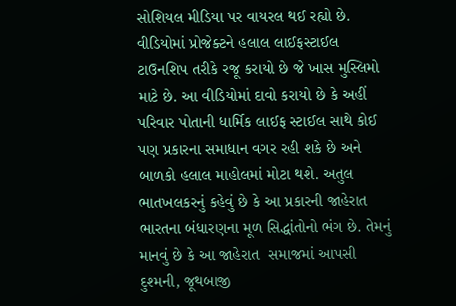સોશિયલ મીડિયા પર વાયરલ થઈ રહ્યો છે. વીડિયોમાં પ્રોજેક્ટને હલાલ લાઈફસ્ટાઈલ ટાઉનશિપ તરીકે રજૂ કરાયો છે જે ખાસ મુસ્લિમો માટે છે. આ વીડિયોમાં દાવો કરાયો છે કે અહીં પરિવાર પોતાની ધાર્મિક લાઈફ સ્ટાઈલ સાથે કોઈ પણ પ્રકારના સમાધાન વગર રહી શકે છે અને બાળકો હલાલ માહોલમાં મોટા થશે. અતુલ ભાતખલકરનું કહેવું છે કે આ પ્રકારની જાહેરાત ભારતના બંધારણના મૂળ સિદ્ધાંતોનો ભંગ છે. તેમનું માનવું છે કે આ જાહેરાત  સમાજમાં આપસી દુશ્મની, જૂથબાજી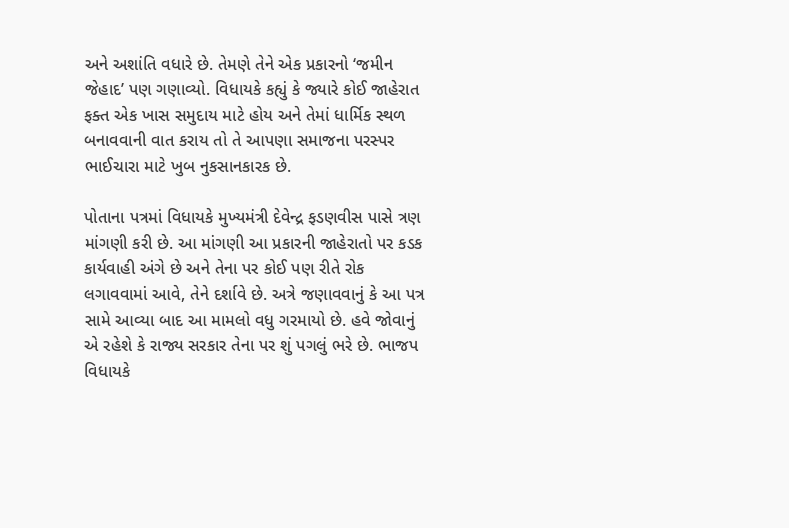અને અશાંતિ વધારે છે. તેમણે તેને એક પ્રકારનો ‘જમીન જેહાદ’ પણ ગણાવ્યો. વિધાયકે કહ્યું કે જ્યારે કોઈ જાહેરાત ફક્ત એક ખાસ સમુદાય માટે હોય અને તેમાં ધાર્મિક સ્થળ  બનાવવાની વાત કરાય તો તે આપણા સમાજના પરસ્પર ભાઈચારા માટે ખુબ નુકસાનકારક છે.

પોતાના પત્રમાં વિધાયકે મુખ્યમંત્રી દેવેન્દ્ર ફડણવીસ પાસે ત્રણ માંગણી કરી છે. આ માંગણી આ પ્રકારની જાહેરાતો પર કડક કાર્યવાહી અંગે છે અને તેના પર કોઈ પણ રીતે રોક લગાવવામાં આવે, તેને દર્શાવે છે. અત્રે જણાવવાનું કે આ પત્ર સામે આવ્યા બાદ આ મામલો વધુ ગરમાયો છે. હવે જોવાનું એ રહેશે કે રાજ્ય સરકાર તેના પર શું પગલું ભરે છે. ભાજપ વિધાયકે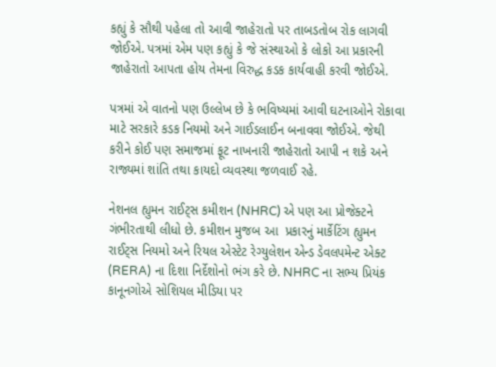કહ્યું કે સૌથી પહેલા તો આવી જાહેરાતો પર તાબડતોબ રોક લાગવી જોઈએ. પત્રમાં એમ પણ કહ્યું કે જે સંસ્થાઓ કે લોકો આ પ્રકારની જાહેરાતો આપતા હોય તેમના વિરુદ્ધ કડક કાર્યવાહી કરવી જોઈએ.

પત્રમાં એ વાતનો પણ ઉલ્લેખ છે કે ભવિષ્યમાં આવી ઘટનાઓને રોકાવા માટે સરકારે કડક નિયમો અને ગાઈડલાઈન બનાવવા જોઈએ. જેથી કરીને કોઈ પણ સમાજમાં ફૂટ નાખનારી જાહેરાતો આપી ન શકે અને રાજ્યમાં શાંતિ તથા કાયદો વ્યવસ્થા જળવાઈ રહે.

નેશનલ હ્યુમન રાઈટ્સ કમીશન (NHRC) એ પણ આ પ્રોજેક્ટને ગંભીરતાથી લીધો છે. કમીશન મુજબ આ  પ્રકારનું માર્કેટિંગ હ્યુમન રાઈટ્સ નિયમો અને રિયલ એસ્ટેટ રેગ્યુલેશન એન્ડ ડેવલપમેન્ટ એક્ટ (RERA) ના દિશા નિર્દેશોનો ભંગ કરે છે. NHRC ના સભ્ય પ્રિયંક કાનૂનગોએ સોશિયલ મીડિયા પર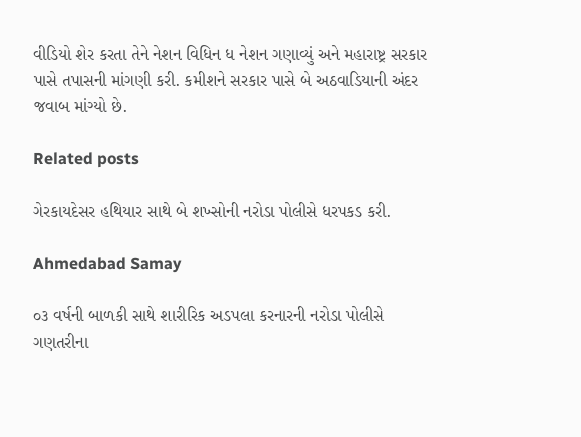વીડિયો શેર કરતા તેને નેશન વિધિન ધ નેશન ગણાવ્યું અને મહારાષ્ટ્ર સરકાર પાસે તપાસની માંગણી કરી. કમીશને સરકાર પાસે બે અઠવાડિયાની અંદર જવાબ માંગ્યો છે.

Related posts

ગેરકાયદેસર હથિયાર સાથે બે શખ્સોની નરોડા પોલીસે ધરપકડ કરી.

Ahmedabad Samay

૦૩ વર્ષની બાળકી સાથે શારીરિક અડપલા કરનારની નરોડા પોલીસે ગણતરીના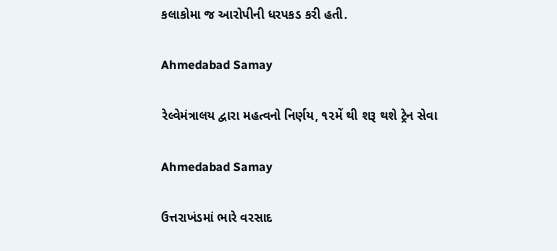કલાકોમા જ આરોપીની ધરપકડ કરી હતી.

Ahmedabad Samay

રેલ્વેમંત્રાલય દ્વારા મહત્વનો નિર્ણય, ૧૨મેં થી શરૂ થશે ટ્રેન સેવા

Ahmedabad Samay

ઉત્તરાખંડમાં ભારે વરસાદ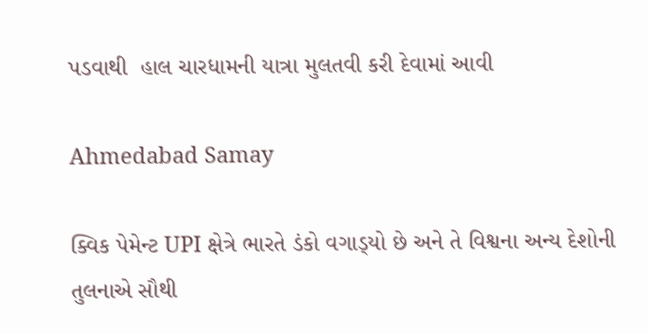પડવાથી  હાલ ચારધામની યાત્રા મુલતવી કરી દેવામાં આવી

Ahmedabad Samay

ક્‍વિક પેમેન્‍ટ UPI ક્ષેત્રે ભારતે ડંકો વગાડ્‍યો છે અને તે વિશ્વના અન્‍ય દેશોની તુલનાએ સૌથી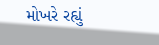મોખરે રહ્યું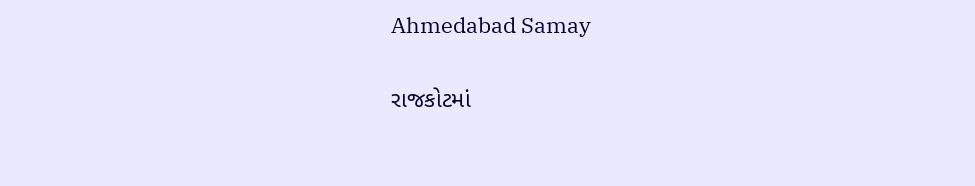Ahmedabad Samay

રાજકોટમાં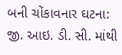બની ચોંકાવનાર ઘટના: જી. આઇ. ડી. સી. માંથી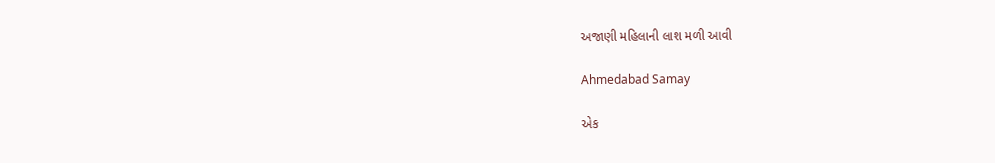અજાણી મહિલાની લાશ મળી આવી

Ahmedabad Samay

એક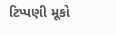ટિપ્પણી મૂકો